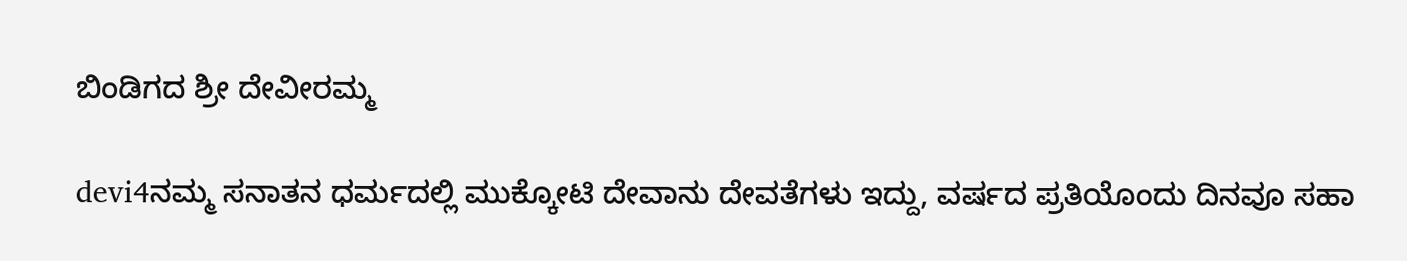ಬಿಂಡಿಗದ ಶ್ರೀ ದೇವೀರಮ್ಮ

devi4ನಮ್ಮ ಸನಾತನ ಧರ್ಮದಲ್ಲಿ ಮುಕ್ಕೋಟಿ ದೇವಾನು ದೇವತೆಗಳು ಇದ್ದು, ವರ್ಷದ ಪ್ರತಿಯೊಂದು ದಿನವೂ ಸಹಾ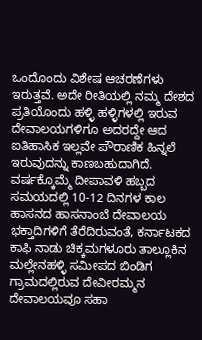ಒಂದೊಂದು ವಿಶೇಷ ಆಚರಣೆಗಳು ಇರುತ್ತವೆ. ಅದೇ ರೀತಿಯಲ್ಲಿ ನಮ್ಮ ದೇಶದ ಪ್ರತಿಯೊಂದು ಹಳ್ಳಿ ಹಳ್ಳಿಗಳಲ್ಲಿ ಇರುವ ದೇವಾಲಯಗಳಿಗೂ ಅದರದ್ದೇ ಆದ ಐತಿಹಾಸಿಕ ಇಲ್ಲವೇ ಪೌರಾಣಿಕ ಹಿನ್ನಲೆ ಇರುವುದನ್ನು ಕಾಣಬಹುದಾಗಿದೆ. ವರ್ಷಕ್ಕೊಮ್ಮೆ ದೀಪಾವಳಿ ಹಬ್ಬದ ಸಮಯದಲ್ಲಿ 10-12 ದಿನಗಳ ಕಾಲ ಹಾಸನದ ಹಾಸನಾಂಬೆ ದೇವಾಲಯ ಭಕ್ತಾದಿಗಳಿಗೆ ತೆರೆದಿರುವಂತೆ, ಕರ್ನಾಟಕದ ಕಾಫಿ ನಾಡು ಚಿಕ್ಕಮಗಳೂರು ತಾಲ್ಲೂಕಿನ ಮಲ್ಲೇನಹಳ್ಳಿ ಸಮೀಪದ ಬಿಂಡಿಗ ಗ್ರಾಮದಲ್ಲಿರುವ ದೇವೀರಮ್ಮನ ದೇವಾಲಯವೂ ಸಹಾ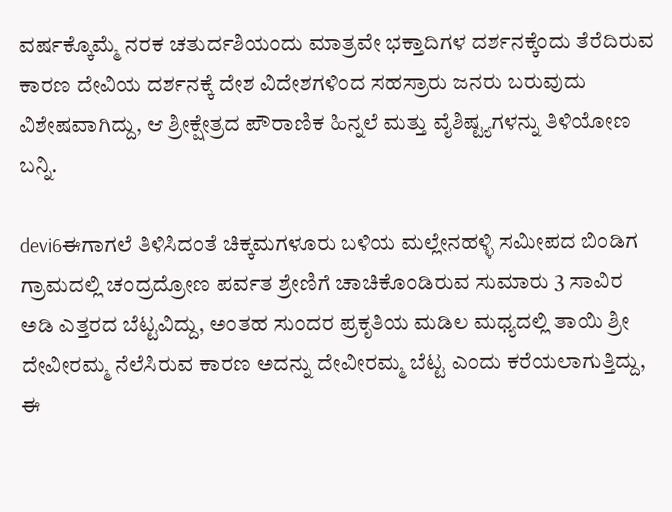ವರ್ಷಕ್ಕೊಮ್ಮೆ ನರಕ ಚತುರ್ದಶಿಯಂದು ಮಾತ್ರವೇ ಭಕ್ತಾದಿಗಳ ದರ್ಶನಕ್ಕೆಂದು ತೆರೆದಿರುವ ಕಾರಣ ದೇವಿಯ ದರ್ಶನಕ್ಕೆ ದೇಶ ವಿದೇಶಗಳಿಂದ ಸಹಸ್ರಾರು ಜನರು ಬರುವುದು ವಿಶೇಷವಾಗಿದ್ದು, ಆ ಶ್ರೀಕ್ಷೇತ್ರದ ಪೌರಾಣಿಕ ಹಿನ್ನಲೆ ಮತ್ತು ವೈಶಿಷ್ಟ್ಯಗಳನ್ನು ತಿಳಿಯೋಣ ಬನ್ನಿ.

devi6ಈಗಾಗಲೆ ತಿಳಿಸಿದಂತೆ ಚಿಕ್ಕಮಗಳೂರು ಬಳಿಯ ಮಲ್ಲೇನಹಳ್ಳಿ ಸಮೀಪದ ಬಿಂಡಿಗ ಗ್ರಾಮದಲ್ಲಿ ಚಂದ್ರದ್ರೋಣ ಪರ್ವತ ಶ್ರೇಣಿಗೆ ಚಾಚಿಕೊಂಡಿರುವ ಸುಮಾರು 3 ಸಾವಿರ ಅಡಿ ಎತ್ತರದ ಬೆಟ್ಟವಿದ್ದು, ಅಂತಹ ಸುಂದರ ಪ್ರಕೃತಿಯ ಮಡಿಲ ಮಧ್ಯದಲ್ಲಿ ತಾಯಿ ಶ್ರೀ ದೇವೀರಮ್ಮ ನೆಲೆಸಿರುವ ಕಾರಣ ಅದನ್ನು ದೇವೀರಮ್ಮ ಬೆಟ್ಟ ಎಂದು ಕರೆಯಲಾಗುತ್ತಿದ್ದು, ಈ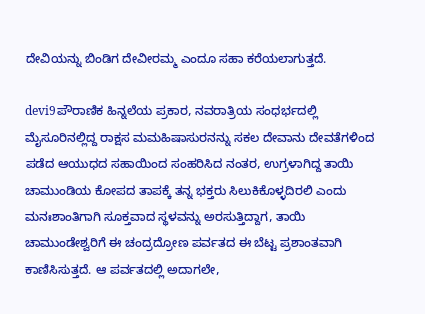ದೇವಿಯನ್ನು ಬಿಂಡಿಗ ದೇವೀರಮ್ಮ ಎಂದೂ ಸಹಾ ಕರೆಯಲಾಗುತ್ತದೆ.

devi9ಪೌರಾಣಿಕ ಹಿನ್ನಲೆಯ ಪ್ರಕಾರ, ನವರಾತ್ರಿಯ ಸಂಧರ್ಭದಲ್ಲಿ ಮೈಸೂರಿನಲ್ಲಿದ್ದ ರಾಕ್ಷಸ ಮಮಹಿಷಾಸುರನನ್ನು ಸಕಲ ದೇವಾನು ದೇವತೆಗಳಿಂದ ಪಡೆದ ಆಯುಧದ ಸಹಾಯಿಂದ ಸಂಹರಿಸಿದ ನಂತರ, ಉಗ್ರಳಾಗಿದ್ದ ತಾಯಿ ಚಾಮುಂಡಿಯ ಕೋಪದ ತಾಪಕ್ಕೆ ತನ್ನ ಭಕ್ತರು ಸಿಲುಕಿಕೊಳ್ಳದಿರಲಿ ಎಂದು ಮನಃಶಾಂತಿಗಾಗಿ ಸೂಕ್ತವಾದ ಸ್ಥಳವನ್ನು ಅರಸುತ್ತಿದ್ದಾಗ, ತಾಯಿ ಚಾಮುಂಡೇಶ್ವರಿಗೆ ಈ ಚಂದ್ರದ್ರೋಣ ಪರ್ವತದ ಈ ಬೆಟ್ಟ ಪ್ರಶಾಂತವಾಗಿ ಕಾಣಿಸಿಸುತ್ತದೆ. ಆ ಪರ್ವತದಲ್ಲಿ ಅದಾಗಲೇ,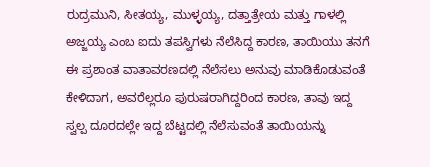ರುದ್ರಮುನಿ, ಸೀತಯ್ಯ, ಮುಳ್ಳಯ್ಯ, ದತ್ತಾತ್ರೇಯ ಮತ್ತು ಗಾಳಲ್ಲಿ ಅಜ್ಜಯ್ಯ ಎಂಬ ಐದು ತಪಸ್ವಿಗಳು ನೆಲೆಸಿದ್ದ ಕಾರಣ, ತಾಯಿಯು ತನಗೆ ಈ ಪ್ರಶಾಂತ ವಾತಾವರಣದಲ್ಲಿ ನೆಲೆಸಲು ಅನುವು ಮಾಡಿಕೊಡುವಂತೆ ಕೇಳಿದಾಗ, ಅವರೆಲ್ಲರೂ ಪುರುಷರಾಗಿದ್ದರಿಂದ ಕಾರಣ, ತಾವು ಇದ್ದ ಸ್ವಲ್ಪ ದೂರದಲ್ಲೇ ಇದ್ದ ಬೆಟ್ಟದಲ್ಲಿ ನೆಲೆಸುವಂತೆ ತಾಯಿಯನ್ನು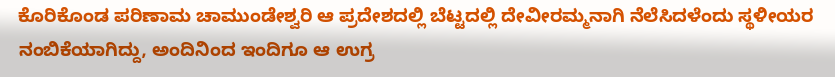ಕೊರಿಕೊಂಡ ಪರಿಣಾಮ ಚಾಮುಂಡೇಶ್ವರಿ ಆ ಪ್ರದೇಶದಲ್ಲಿ ಬೆಟ್ಟದಲ್ಲಿ ದೇವೀರಮ್ಮನಾಗಿ ನೆಲೆಸಿದಳೆಂದು ಸ್ಥಳೀಯರ ನಂಬಿಕೆಯಾಗಿದ್ದು, ಅಂದಿನಿಂದ ಇಂದಿಗೂ ಆ ಉಗ್ರ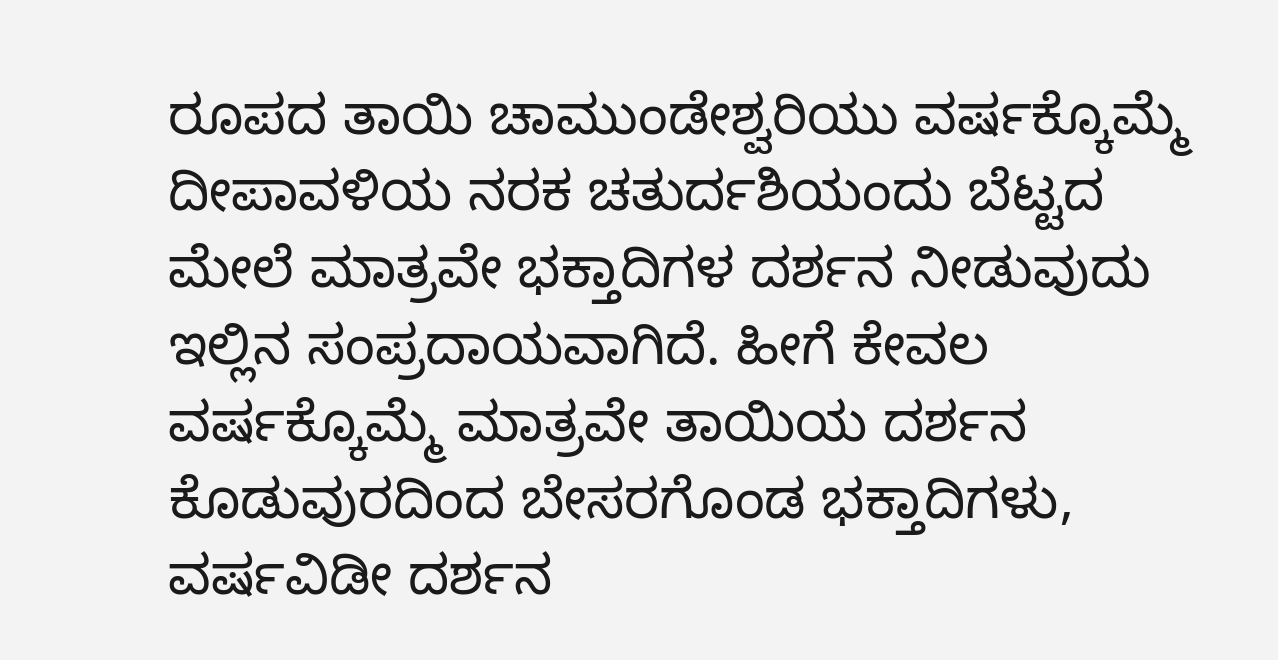ರೂಪದ ತಾಯಿ ಚಾಮುಂಡೇಶ್ವರಿಯು ವರ್ಷಕ್ಕೊಮ್ಮೆ ದೀಪಾವಳಿಯ ನರಕ ಚತುರ್ದಶಿಯಂದು ಬೆಟ್ಟದ ಮೇಲೆ ಮಾತ್ರವೇ ಭಕ್ತಾದಿಗಳ ದರ್ಶನ ನೀಡುವುದು ಇಲ್ಲಿನ ಸಂಪ್ರದಾಯವಾಗಿದೆ. ಹೀಗೆ ಕೇವಲ ವರ್ಷಕ್ಕೊಮ್ಮೆ ಮಾತ್ರವೇ ತಾಯಿಯ ದರ್ಶನ ಕೊಡುವುರದಿಂದ ಬೇಸರಗೊಂಡ ಭಕ್ತಾದಿಗಳು, ವರ್ಷವಿಡೀ ದರ್ಶನ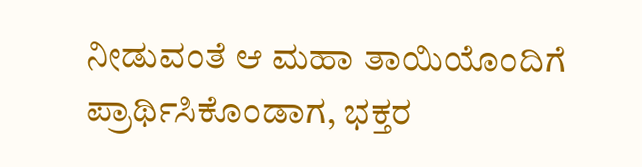ನೀಡುವಂತೆ ಆ ಮಹಾ ತಾಯಿಯೊಂದಿಗೆ ಪ್ರಾರ್ಥಿಸಿಕೊಂಡಾಗ, ಭಕ್ತರ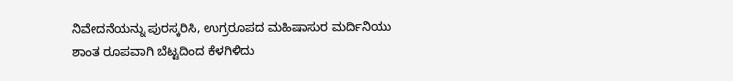ನಿವೇದನೆಯನ್ನು ಪುರಸ್ಕರಿಸಿ, ಉಗ್ರರೂಪದ ಮಹಿಷಾಸುರ ಮರ್ದಿನಿಯು ಶಾಂತ ರೂಪವಾಗಿ ಬೆಟ್ಟದಿಂದ ಕೆಳಗಿಳಿದು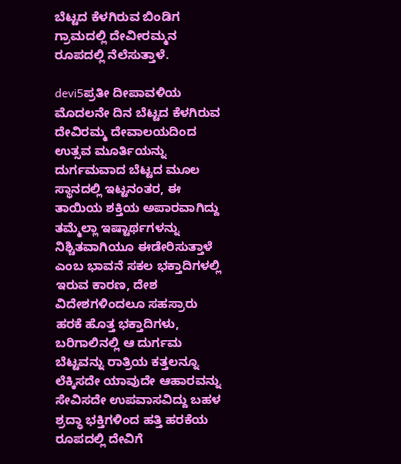ಬೆಟ್ಟದ ಕೆಳಗಿರುವ ಬಿಂಡಿಗ ಗ್ರಾಮದಲ್ಲಿ ದೇವೀರಮ್ಮನ ರೂಪದಲ್ಲಿ ನೆಲೆಸುತ್ತಾಳೆ.

devi5ಪ್ರತೀ ದೀಪಾವಳಿಯ ಮೊದಲನೇ ದಿನ ಬೆಟ್ಟದ ಕೆಳಗಿರುವ ದೇವಿರಮ್ಮ ದೇವಾಲಯದಿಂದ ಉತ್ಸವ ಮೂರ್ತಿಯನ್ನು ದುರ್ಗಮವಾದ ಬೆಟ್ಟದ ಮೂಲ ಸ್ಥಾನದಲ್ಲಿ ಇಟ್ಟನಂತರ, ಈ ತಾಯಿಯ ಶಕ್ತಿಯ ಅಪಾರವಾಗಿದ್ದು ತಮ್ಮೆಲ್ಲಾ ಇಷ್ಟಾರ್ಥಗಳನ್ನು ನಿಶ್ಚಿತವಾಗಿಯೂ ಈಡೇರಿಸುತ್ತಾಳೆ ಎಂಬ ಭಾವನೆ ಸಕಲ ಭಕ್ತಾದಿಗಳಲ್ಲಿ ಇರುವ ಕಾರಣ, ದೇಶ ವಿದೇಶಗಳಿಂದಲೂ ಸಹಸ್ರಾರು ಹರಕೆ ಹೊತ್ತ ಭಕ್ತಾದಿಗಳು, ಬರಿಗಾಲಿನಲ್ಲಿ ಆ ದುರ್ಗಮ ಬೆಟ್ಟವನ್ನು ರಾತ್ರಿಯ ಕತ್ತಲನ್ನೂ ಲೆಕ್ಕಿಸದೇ ಯಾವುದೇ ಆಹಾರವನ್ನು ಸೇವಿಸದೇ ಉಪವಾಸವಿದ್ದು ಬಹಳ ಶ್ರದ್ಧಾ ಭಕ್ತಿಗಳಿಂದ ಹತ್ತಿ ಹರಕೆಯ ರೂಪದಲ್ಲಿ ದೇವಿಗೆ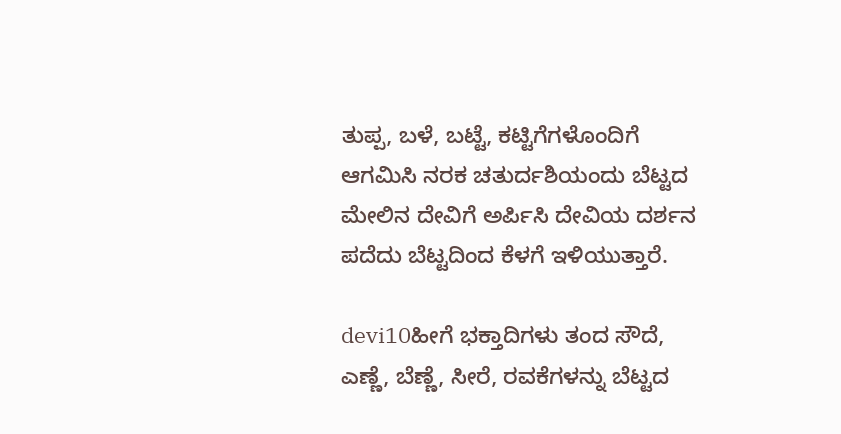ತುಪ್ಪ, ಬಳೆ, ಬಟ್ಟೆ, ಕಟ್ಟಿಗೆಗಳೊಂದಿಗೆ ಆಗಮಿಸಿ ನರಕ ಚತುರ್ದಶಿಯಂದು ಬೆಟ್ಟದ ಮೇಲಿನ ದೇವಿಗೆ ಅರ್ಪಿಸಿ ದೇವಿಯ ದರ್ಶನ ಪದೆದು ಬೆಟ್ಟದಿಂದ ಕೆಳಗೆ ಇಳಿಯುತ್ತಾರೆ.

devi10ಹೀಗೆ ಭಕ್ತಾದಿಗಳು ತಂದ ಸೌದೆ, ಎಣ್ಣೆ, ಬೆಣ್ಣೆ, ಸೀರೆ, ರವಕೆಗಳನ್ನು ಬೆಟ್ಟದ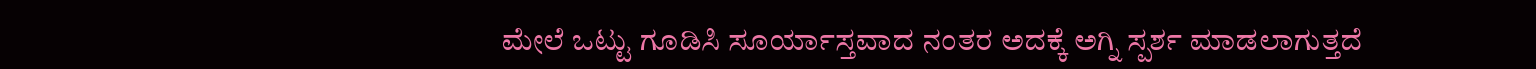ಮೇಲೆ ಒಟ್ಟು ಗೂಡಿಸಿ ಸೂರ್ಯಾಸ್ತವಾದ ನಂತರ ಅದಕ್ಕೆ ಅಗ್ನಿ ಸ್ಪರ್ಶ ಮಾಡಲಾಗುತ್ತದೆ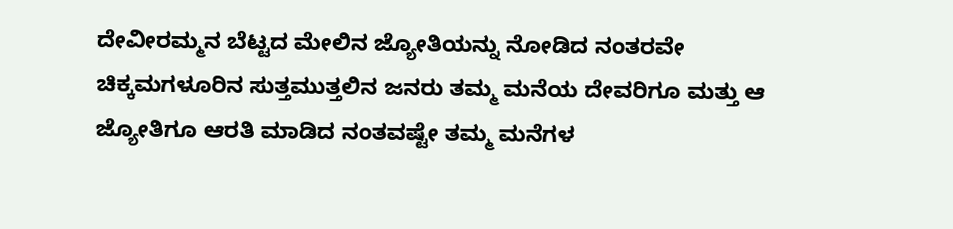ದೇವೀರಮ್ಮನ ಬೆಟ್ಟದ ಮೇಲಿನ ಜ್ಯೋತಿಯನ್ನು ನೋಡಿದ ನಂತರವೇ ಚಿಕ್ಕಮಗಳೂರಿನ ಸುತ್ತಮುತ್ತಲಿನ ಜನರು ತಮ್ಮ ಮನೆಯ ದೇವರಿಗೂ ಮತ್ತು ಆ ಜ್ಯೋತಿಗೂ ಆರತಿ ಮಾಡಿದ ನಂತವಷ್ಟೇ ತಮ್ಮ ಮನೆಗಳ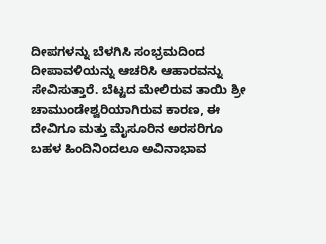ದೀಪಗಳನ್ನು ಬೆಳಗಿಸಿ ಸಂಭ್ರಮದಿಂದ ದೀಪಾವಳಿಯನ್ನು ಆಚರಿಸಿ ಆಹಾರವನ್ನು ಸೇವಿಸುತ್ತಾರೆ. ಬೆಟ್ಟದ ಮೇಲಿರುವ ತಾಯಿ ಶ್ರೀ ಚಾಮುಂಡೇಶ್ವರಿಯಾಗಿರುವ ಕಾರಣ, ಈ ದೇವಿಗೂ ಮತ್ತು ಮೈಸೂರಿನ ಅರಸರಿಗೂ ಬಹಳ ಹಿಂದಿನಿಂದಲೂ ಅವಿನಾಭಾವ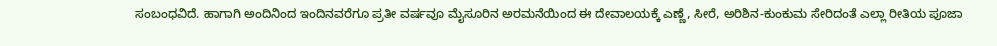ಸಂಬಂಧವಿದೆ. ಹಾಗಾಗಿ ಅಂದಿನಿಂದ ಇಂದಿನವರೆಗೂ ಪ್ರತೀ ವರ್ಷವೂ ಮೈಸೂರಿನ ಅರಮನೆಯಿಂದ ಈ ದೇವಾಲಯಕ್ಕೆ ಎಣ್ಣೆ, ಸೀರೆ, ಅರಿಶಿನ-ಕುಂಕುಮ ಸೇರಿದಂತೆ ಎಲ್ಲಾ ರೀತಿಯ ಪೂಜಾ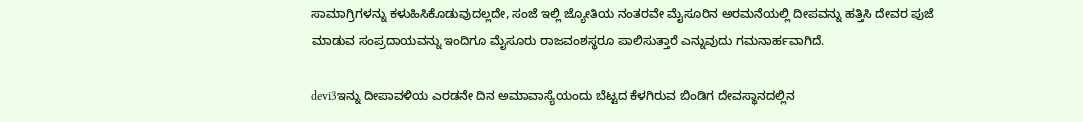ಸಾಮಾಗ್ರಿಗಳನ್ನು ಕಳುಹಿಸಿಕೊಡುವುದಲ್ಲದೇ, ಸಂಜೆ ಇಲ್ಲಿ ಜ್ಯೋತಿಯ ನಂತರವೇ ಮೈಸೂರಿನ ಅರಮನೆಯಲ್ಲಿ ದೀಪವನ್ನು ಹತ್ತಿಸಿ ದೇವರ ಪುಜೆ ಮಾಡುವ ಸಂಪ್ರದಾಯವನ್ನು ಇಂದಿಗೂ ಮೈಸೂರು ರಾಜವಂಶಸ್ಥರೂ ಪಾಲಿಸುತ್ತಾರೆ ಎನ್ನುವುದು ಗಮನಾರ್ಹವಾಗಿದೆ.

devi3ಇನ್ನು ದೀಪಾವಳಿಯ ಎರಡನೇ ದಿನ ಅಮಾವಾಸ್ಯೆಯಂದು ಬೆಟ್ಟದ ಕೆಳಗಿರುವ ಬಿಂಡಿಗ ದೇವಸ್ಥಾನದಲ್ಲಿನ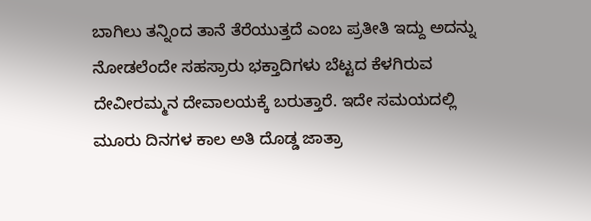ಬಾಗಿಲು ತನ್ನಿಂದ ತಾನೆ ತೆರೆಯುತ್ತದೆ ಎಂಬ ಪ್ರತೀತಿ ಇದ್ದು ಅದನ್ನು ನೋಡಲೆಂದೇ ಸಹಸ್ರಾರು ಭಕ್ತಾದಿಗಳು ಬೆಟ್ಟದ ಕೆಳಗಿರುವ ದೇವೀರಮ್ಮನ ದೇವಾಲಯಕ್ಕೆ ಬರುತ್ತಾರೆ. ಇದೇ ಸಮಯದಲ್ಲಿ ಮೂರು ದಿನಗಳ ಕಾಲ ಅತಿ ದೊಡ್ಡ ಜಾತ್ರಾ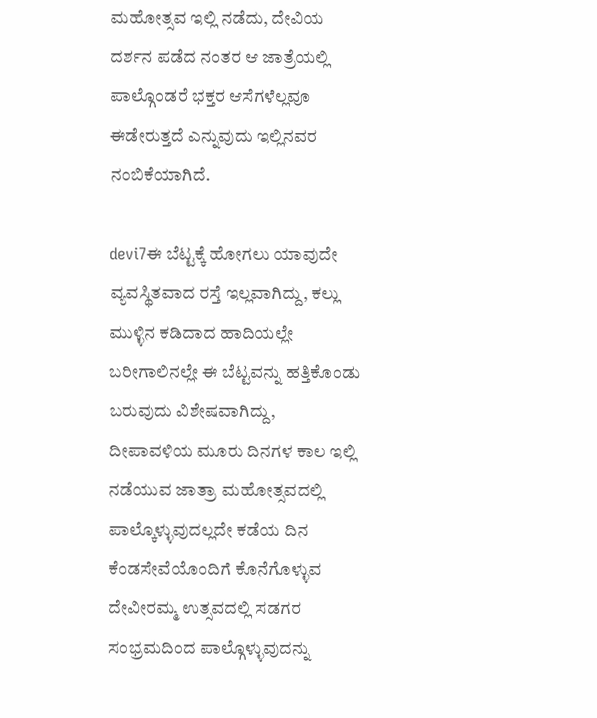ಮಹೋತ್ಸವ ಇಲ್ಲಿ ನಡೆದು, ದೇವಿಯ ದರ್ಶನ ಪಡೆದ ನಂತರ ಆ ಜಾತ್ರೆಯಲ್ಲಿ ಪಾಲ್ಗೊಂಡರೆ ಭಕ್ತರ ಆಸೆಗಳೆಲ್ಲವೂ ಈಡೇರುತ್ತದೆ ಎನ್ನುವುದು ಇಲ್ಲಿನವರ ನಂಬಿಕೆಯಾಗಿದೆ.

devi7ಈ ಬೆಟ್ಟಕ್ಕೆ ಹೋಗಲು ಯಾವುದೇ ವ್ಯವಸ್ಥಿತವಾದ ರಸ್ತೆ ಇಲ್ಲವಾಗಿದ್ದು, ಕಲ್ಲು ಮುಳ್ಳಿನ ಕಡಿದಾದ ಹಾದಿಯಲ್ಲೇ ಬರೀಗಾಲಿನಲ್ಲೇ ಈ ಬೆಟ್ಟವನ್ನು ಹತ್ತಿಕೊಂಡು ಬರುವುದು ವಿಶೇಷವಾಗಿದ್ದು, ದೀಪಾವಳಿಯ ಮೂರು ದಿನಗಳ ಕಾಲ ಇಲ್ಲಿ ನಡೆಯುವ ಜಾತ್ರಾ ಮಹೋತ್ಸವದಲ್ಲಿ ಪಾಲ್ಕೊಳ್ಳುವುದಲ್ಲದೇ ಕಡೆಯ ದಿನ ಕೆಂಡಸೇವೆಯೊಂದಿಗೆ ಕೊನೆಗೊಳ್ಳುವ ದೇವೀರಮ್ಮ ಉತ್ಸವದಲ್ಲಿ ಸಡಗರ ಸಂಭ್ರಮದಿಂದ ಪಾಲ್ಗೊಳ್ಳುವುದನ್ನು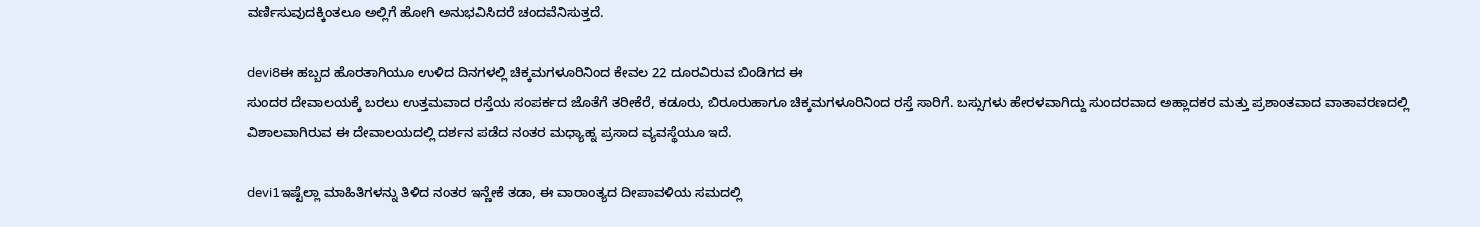ವರ್ಣಿಸುವುದಕ್ಕಿಂತಲೂ ಅಲ್ಲಿಗೆ ಹೋಗಿ ಅನುಭವಿಸಿದರೆ ಚಂದವೆನಿಸುತ್ತದೆ.

devi8ಈ ಹಬ್ಬದ ಹೊರತಾಗಿಯೂ ಉಳಿದ ದಿನಗಳಲ್ಲಿ ಚಿಕ್ಕಮಗಳೂರಿನಿಂದ ಕೇವಲ 22 ದೂರವಿರುವ ಬಿಂಡಿಗದ ಈ
ಸುಂದರ ದೇವಾಲಯಕ್ಕೆ ಬರಲು ಉತ್ತಮವಾದ ರಸ್ತೆಯ ಸಂಪರ್ಕದ ಜೊತೆಗೆ ತರೀಕೆರೆ, ಕಡೂರು, ಬಿರೂರುಹಾಗೂ ಚಿಕ್ಕಮಗಳೂರಿನಿಂದ ರಸ್ತೆ ಸಾರಿಗೆ. ಬಸ್ಸುಗಳು ಹೇರಳವಾಗಿದ್ದು ಸುಂದರವಾದ ಅಹ್ಲಾದಕರ ಮತ್ತು ಪ್ರಶಾಂತವಾದ ವಾತಾವರಣದಲ್ಲಿ ವಿಶಾಲವಾಗಿರುವ ಈ ದೇವಾಲಯದಲ್ಲಿ ದರ್ಶನ ಪಡೆದ ನಂತರ ಮಧ್ಯಾಹ್ನ ಪ್ರಸಾದ ವ್ಯವಸ್ಥೆಯೂ ಇದೆ.

devi1ಇಷ್ಟೆಲ್ಲಾ ಮಾಹಿತಿಗಳನ್ನು ತಿಳಿದ ನಂತರ ಇನ್ಣೇಕೆ ತಡಾ, ಈ ವಾರಾಂತ್ಯದ ದೀಪಾವಳಿಯ ಸಮದಲ್ಲಿ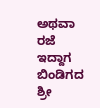ಅಥವಾ ರಜೆ ಇದ್ದಾಗ ಬಿಂಡಿಗದ ಶ್ರೀ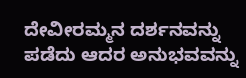ದೇವೀರಮ್ಮನ ದರ್ಶನವನ್ನು ಪಡೆದು ಆದರ ಅನುಭವವನ್ನು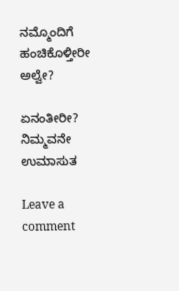ನಮ್ಮೊಂದಿಗೆ ಹಂಚಿಕೊಳ್ತೀರೀ ಅಲ್ವೇ?

ಏನಂತೀರೀ?
ನಿಮ್ಮವನೇ ಉಮಾಸುತ

Leave a comment